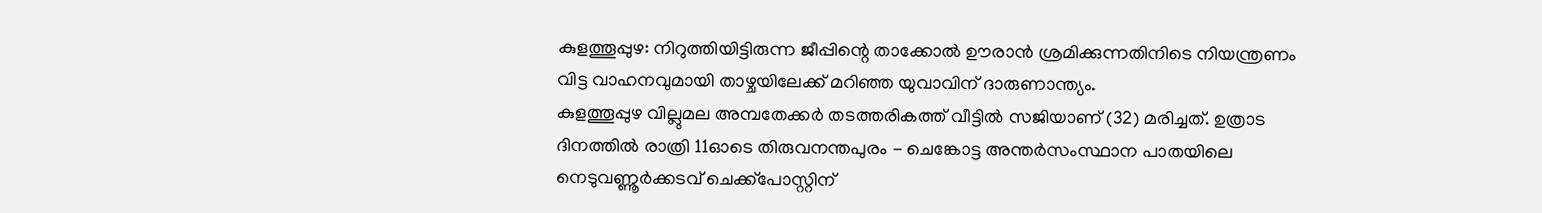കുളത്തൂപ്പുഴ: നിറുത്തിയിട്ടിരുന്ന ജീപ്പിന്റെ താക്കോൽ ഊരാൻ ശ്രമിക്കുന്നതിനിടെ നിയന്ത്രണം വിട്ട വാഹനവുമായി താഴ്ചയിലേക്ക് മറിഞ്ഞ യുവാവിന് ദാരുണാന്ത്യം.
കുളത്തൂപ്പുഴ വില്ലുമല അമ്പതേക്കർ തടത്തരികത്ത് വീട്ടിൽ സജിയാണ് (32) മരിച്ചത്. ഉത്രാട ദിനത്തിൽ രാത്രി 11ഓടെ തിരുവനന്തപുരം - ചെങ്കോട്ട അന്തർസംസ്ഥാന പാതയിലെ നെടുവണ്ണൂർക്കടവ് ചെക്ക്പോസ്റ്റിന്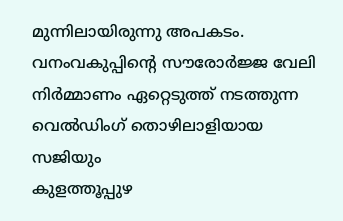മുന്നിലായിരുന്നു അപകടം. വനംവകുപ്പിന്റെ സൗരോർജ്ജ വേലി നിർമ്മാണം ഏറ്റെടുത്ത് നടത്തുന്ന വെൽഡിംഗ് തൊഴിലാളിയായ സജിയും
കുളത്തൂപ്പുഴ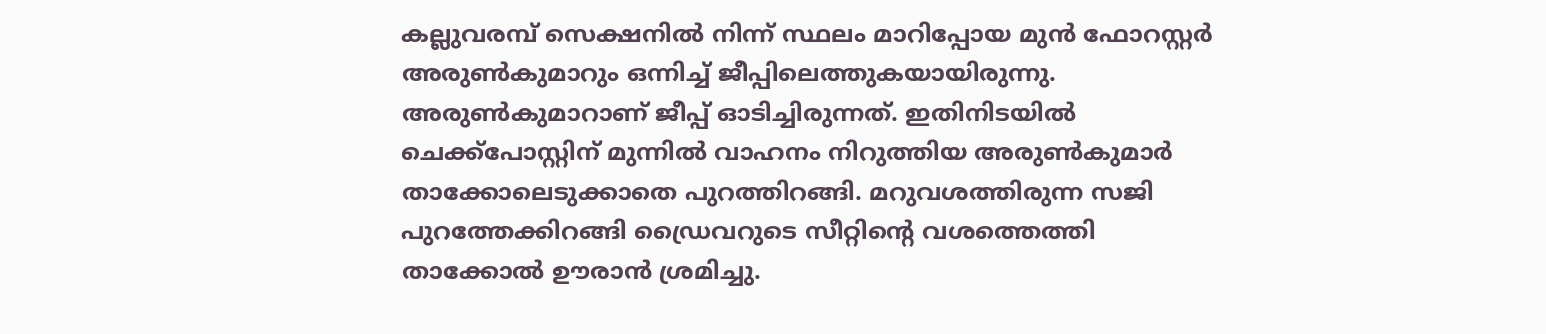കല്ലുവരമ്പ് സെക്ഷനിൽ നിന്ന് സ്ഥലം മാറിപ്പോയ മുൻ ഫോറസ്റ്റർ അരുൺകുമാറും ഒന്നിച്ച് ജീപ്പിലെത്തുകയായിരുന്നു. അരുൺകുമാറാണ് ജീപ്പ് ഓടിച്ചിരുന്നത്. ഇതിനിടയിൽ ചെക്ക്പോസ്റ്റിന് മുന്നിൽ വാഹനം നിറുത്തിയ അരുൺകുമാർ താക്കോലെടുക്കാതെ പുറത്തിറങ്ങി. മറുവശത്തിരുന്ന സജി പുറത്തേക്കിറങ്ങി ഡ്രൈവറുടെ സീറ്റിന്റെ വശത്തെത്തി താക്കോൽ ഊരാൻ ശ്രമിച്ചു.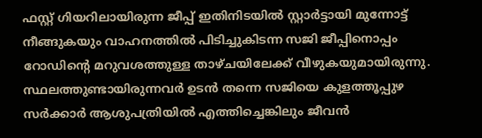ഫസ്റ്റ് ഗിയറിലായിരുന്ന ജീപ്പ് ഇതിനിടയിൽ സ്റ്റാർട്ടായി മുന്നോട്ട് നീങ്ങുകയും വാഹനത്തിൽ പിടിച്ചുകിടന്ന സജി ജീപ്പിനൊപ്പം റോഡിന്റെ മറുവശത്തുള്ള താഴ്ചയിലേക്ക് വീഴുകയുമായിരുന്നു. സ്ഥലത്തുണ്ടായിരുന്നവർ ഉടൻ തന്നെ സജിയെ കുളത്തൂപ്പുഴ സർക്കാർ ആശുപത്രിയിൽ എത്തിച്ചെങ്കിലും ജീവൻ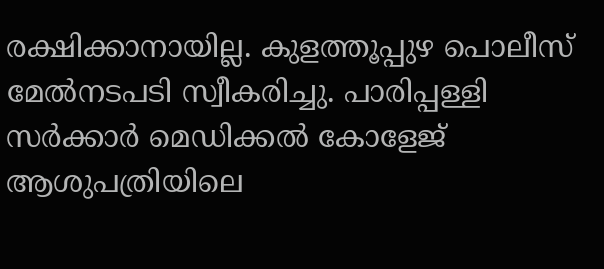രക്ഷിക്കാനായില്ല. കുളത്തൂപ്പുഴ പൊലീസ് മേൽനടപടി സ്വീകരിച്ചു. പാരിപ്പള്ളി സർക്കാർ മെഡിക്കൽ കോളേജ് ആശുപത്രിയിലെ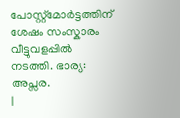പോസ്റ്റ്മോർട്ടത്തിന് ശേഷം സംസ്കാരം വീട്ടുവളപ്പിൽ നടത്തി. ഭാര്യ: അപ്സര.
|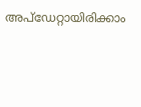അപ്ഡേറ്റായിരിക്കാം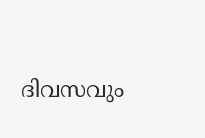ദിവസവും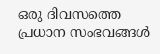ഒരു ദിവസത്തെ പ്രധാന സംഭവങ്ങൾ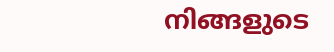നിങ്ങളുടെ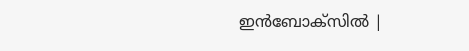ഇൻബോക്സിൽ |